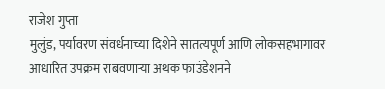राजेश गुप्ता
मुलुंड, पर्यावरण संवर्धनाच्या दिशेने सातत्यपूर्ण आणि लोकसहभागावर आधारित उपक्रम राबवणाऱ्या अथक फाउंडेशनने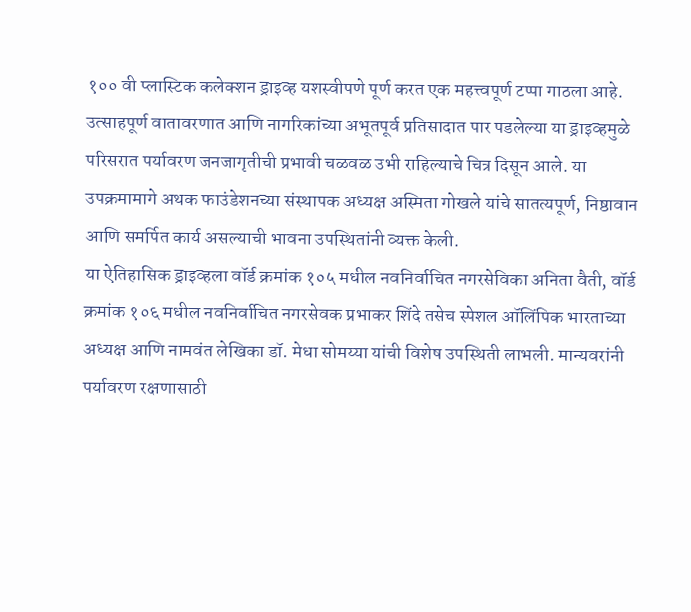१०० वी प्लास्टिक कलेक्शन ड्राइव्ह यशस्वीपणे पूर्ण करत एक महत्त्वपूर्ण टप्पा गाठला आहे. उत्साहपूर्ण वातावरणात आणि नागरिकांच्या अभूतपूर्व प्रतिसादात पार पडलेल्या या ड्राइव्हमुळे परिसरात पर्यावरण जनजागृतीची प्रभावी चळवळ उभी राहिल्याचे चित्र दिसून आले. या उपक्रमामागे अथक फाउंडेशनच्या संस्थापक अध्यक्ष अस्मिता गोखले यांचे सातत्यपूर्ण, निष्ठावान आणि समर्पित कार्य असल्याची भावना उपस्थितांनी व्यक्त केली.
या ऐतिहासिक ड्राइव्हला वॉर्ड क्रमांक १०५ मधील नवनिर्वाचित नगरसेविका अनिता वैती, वॉर्ड क्रमांक १०६ मधील नवनिर्वाचित नगरसेवक प्रभाकर शिंदे तसेच स्पेशल ऑलिंपिक भारताच्या अध्यक्ष आणि नामवंत लेखिका डॉ. मेधा सोमय्या यांची विशेष उपस्थिती लाभली. मान्यवरांनी पर्यावरण रक्षणासाठी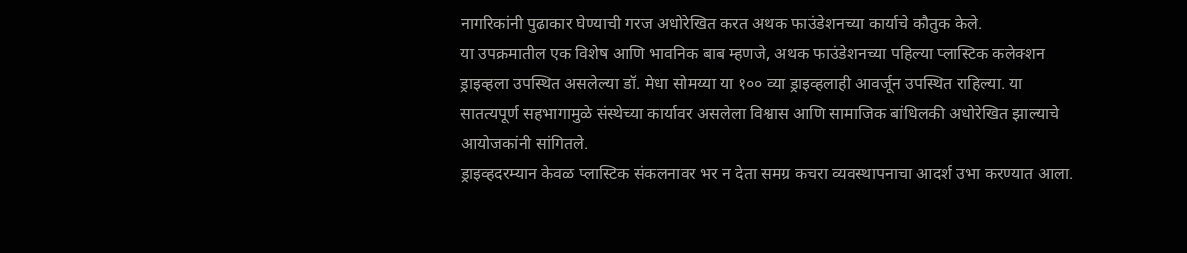नागरिकांनी पुढाकार घेण्याची गरज अधोरेखित करत अथक फाउंडेशनच्या कार्याचे कौतुक केले.
या उपक्रमातील एक विशेष आणि भावनिक बाब म्हणजे, अथक फाउंडेशनच्या पहिल्या प्लास्टिक कलेक्शन ड्राइव्हला उपस्थित असलेल्या डॉ. मेधा सोमय्या या १०० व्या ड्राइव्हलाही आवर्जून उपस्थित राहिल्या. या सातत्यपूर्ण सहभागामुळे संस्थेच्या कार्यावर असलेला विश्वास आणि सामाजिक बांधिलकी अधोरेखित झाल्याचे आयोजकांनी सांगितले.
ड्राइव्हदरम्यान केवळ प्लास्टिक संकलनावर भर न देता समग्र कचरा व्यवस्थापनाचा आदर्श उभा करण्यात आला.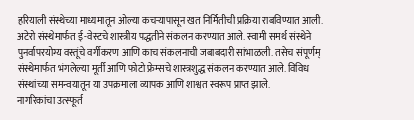हरियाली संस्थेच्या माध्यमातून ओल्या कचऱ्यापासून खत निर्मितीची प्रक्रिया राबविण्यात आली. अटेरो संस्थेमार्फत ई-वेस्टचे शास्त्रीय पद्धतीने संकलन करण्यात आले. स्वामी समर्थ संस्थेने पुनर्वापरयोग्य वस्तूंचे वर्गीकरण आणि काच संकलनाची जबाबदारी सांभाळली. तसेच संपूर्णम् संस्थेमार्फत भंगलेल्या मूर्ती आणि फोटो फ्रेम्सचे शास्त्रशुद्ध संकलन करण्यात आले. विविध संस्थांच्या समन्वयातून या उपक्रमाला व्यापक आणि शाश्वत स्वरूप प्राप्त झाले.
नागरिकांचा उत्स्फूर्त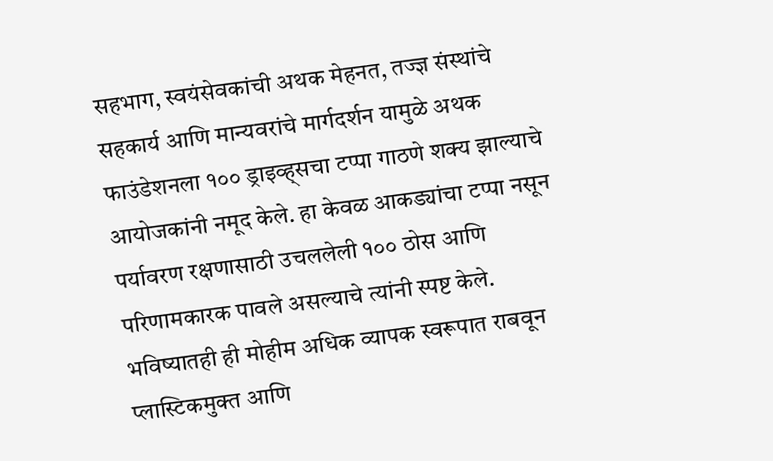सहभाग, स्वयंसेवकांची अथक मेहनत, तज्ज्ञ संस्थांचे सहकार्य आणि मान्यवरांचे मार्गदर्शन यामुळे अथक फाउंडेशनला १०० ड्राइव्ह्सचा टप्पा गाठणे शक्य झाल्याचे आयोजकांनी नमूद केले. हा केवळ आकड्यांचा टप्पा नसून पर्यावरण रक्षणासाठी उचललेली १०० ठोस आणि परिणामकारक पावले असल्याचे त्यांनी स्पष्ट केले.
भविष्यातही ही मोहीम अधिक व्यापक स्वरूपात राबवून प्लास्टिकमुक्त आणि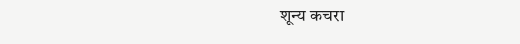शून्य कचरा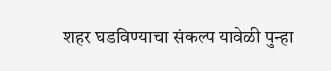शहर घडविण्याचा संकल्प यावेळी पुन्हा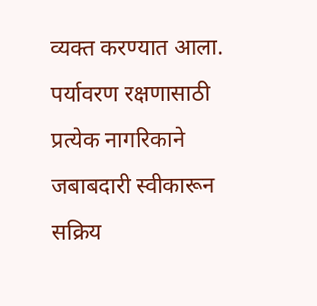व्यक्त करण्यात आला. पर्यावरण रक्षणासाठी प्रत्येक नागरिकाने जबाबदारी स्वीकारून सक्रिय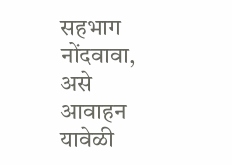सहभाग नोंदवावा, असे आवाहन यावेळी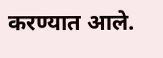करण्यात आले.